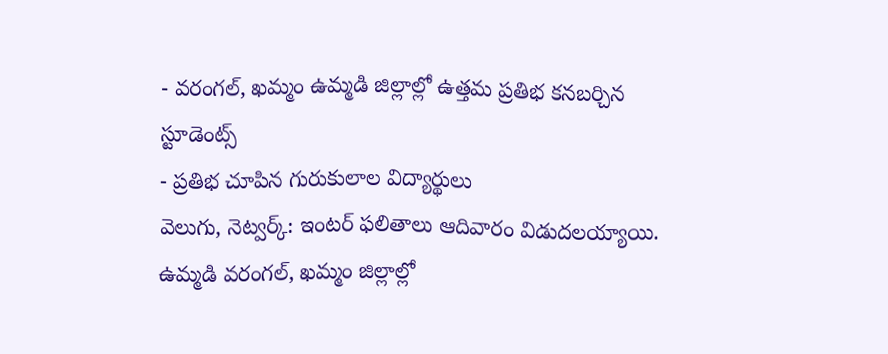- వరంగల్, ఖమ్మం ఉమ్మడి జిల్లాల్లో ఉత్తమ ప్రతిభ కనబర్చిన స్టూడెంట్స్
- ప్రతిభ చూపిన గురుకులాల విద్యార్థులు
వెలుగు, నెట్వర్క్: ఇంటర్ ఫలితాలు ఆదివారం విడుదలయ్యాయి. ఉమ్మడి వరంగల్, ఖమ్మం జిల్లాల్లో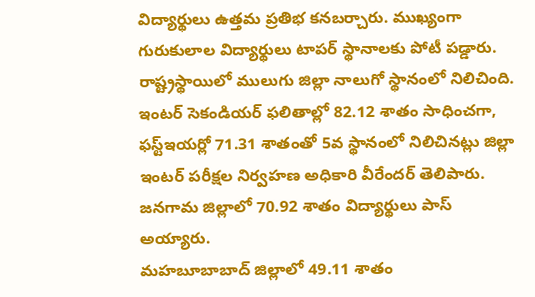విద్యార్థులు ఉత్తమ ప్రతిభ కనబర్చారు. ముఖ్యంగా గురుకులాల విద్యార్థులు టాపర్ స్థానాలకు పోటీ పడ్డారు. రాష్ట్రస్థాయిలో ములుగు జిల్లా నాలుగో స్థానంలో నిలిచింది. ఇంటర్ సెకండియర్ ఫలితాల్లో 82.12 శాతం సాధించగా, ఫస్ట్ఇయర్లో 71.31 శాతంతో 5వ స్థానంలో నిలిచినట్లు జిల్లా ఇంటర్ పరీక్షల నిర్వహణ అధికారి వీరేందర్ తెలిపారు. జనగామ జిల్లాలో 70.92 శాతం విద్యార్థులు పాస్ అయ్యారు.
మహబూబాబాద్ జిల్లాలో 49.11 శాతం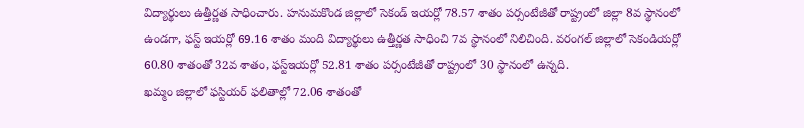విద్యార్థులు ఉత్తీర్ణత సాధించారు. హనుమకొండ జిల్లాలో సెకండ్ ఇయర్లో 78.57 శాతం పర్సంటేజీతో రాష్ట్రంలో జిల్లా 8వ స్థానంలో ఉండగా, ఫస్ట్ ఇయర్లో 69.16 శాతం మంది విద్యార్థులు ఉత్తీర్ణత సాధించి 7వ స్థానంలో నిలిచింది. వరంగల్ జిల్లాలో సెకండియర్లో 60.80 శాతంతో 32వ శాతం, ఫస్ట్ఇయర్లో 52.81 శాతం పర్సంటేజీతో రాష్ట్రంలో 30 స్థానంలో ఉన్నది.
ఖమ్మం జిల్లాలో ఫస్టియర్ ఫలితాల్లో 72.06 శాతంతో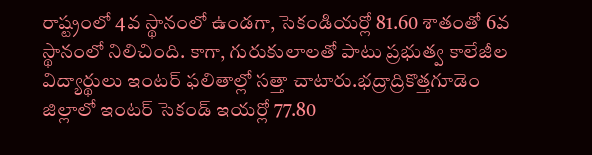రాష్ట్రంలో 4వ స్థానంలో ఉండగా, సెకండియర్లో 81.60 శాతంతో 6వ స్థానంలో నిలిచింది. కాగా, గురుకులాలతో పాటు ప్రభుత్వ కాలేజీల విద్యార్థులు ఇంటర్ ఫలితాల్లో సత్తా చాటారు.భద్రాద్రికొత్తగూడెం జిల్లాలో ఇంటర్ సెకండ్ ఇయర్లో 77.80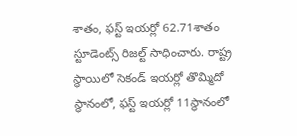శాతం, ఫస్ట్ ఇయర్లో 62.71శాతం స్టూడెంట్స్ రిజల్ట్ సాధించారు. రాష్ట్ర స్థాయిలో సెకండ్ ఇయర్లో తొమ్మిదో స్థానంలో, ఫస్ట్ ఇయర్లో 11స్థానంలో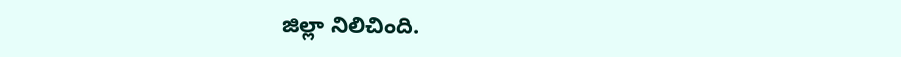జిల్లా నిలిచింది.